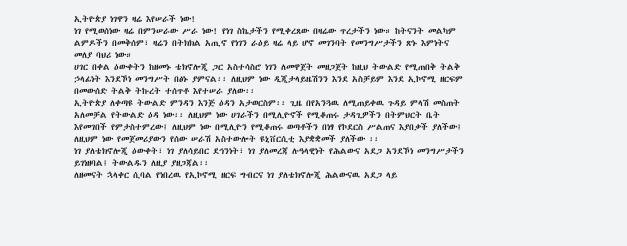ኢትዮጵያ ነገዋን ዛሬ እየሠራች ነው!
ነገ የሚወሰነው ዛሬ በምንሠራው ሥራ ነው! የነገ ስኬታችን የሚቀረጸው በዛሬው ጥረታችን ነው። ከትናንት መልካም ልምዶችን በመቅሰም፣ ዛሬን በትክክል አጢኖ የነገን ራዕይ ዛሬ ላይ ሆኖ መገንባት የመንግሥታችን ጽኑ እምነትና መለያ ባህሪ ነው።
ሀገር በቀል ዕውቀትን ከዘመኑ ቴክኖሎጂ ጋር አስተሳስሮ ነገን ለመዋጀት መዘጋጀት ከዚህ ትውልድ የሚጠበቅ ትልቅ ኃላፊነት እንደኾነ መንግሥት በፅኑ ያምናል፡፡ ለዚህም ነው ዲጂታላይዜሽንን እንደ አስቻይም እንደ ኢኮኖሚ ዘርፍም በመውሰድ ትልቅ ትኩረት ተሰጥቶ እየተሠራ ያለው፡፡
ኢትዮጵያ ለቀጣዩ ትውልድ ምንዳን እንጅ ዕዳን አታወርስም፡፡ ጊዜ በየአንጓዉ ለሚጠይቀዉ ጉዳይ ምላሽ መስጠት አለመቻል የትውልድ ዕዳ ነው፡፡ ለዚህም ነው ሀገራችን በሚሊዮኖች የሚቆጠሩ ታዳጊዎችን በትምህርት ቤት እየመገበች የምታስተምረው፤ ለዚህም ነው በሚሊዮን የሚቆጠሩ ወጣቶችን በነፃ የኮደርስ ሥልጠና እያበቃች ያለችው፤ ለዚህም ነው የመጀመሪያውን የሰው ሠራሽ አስተውሎት ዩኒቨርሲቲ እያቋቋመች ያለችው ፡፡
ነገ ያለቴክኖሎጂ ዕውቀት፣ ነገ ያለሳይበር ደኅንነት፣ ነገ ያለመረጃ ሉዓላዊነት የሕልውና አደጋ አንደኾነ መንግሥታችን ይገነዘባል፤ ትውልዱን ለዚያ ያዘጋጃል፡፡
ለዘመናት ኋላቀር ሲባል የነበረዉ የኢኮኖሚ ዘርፍ ግብርና ነገ ያለቴክኖሎጂ ሕልውናዉ አደጋ ላይ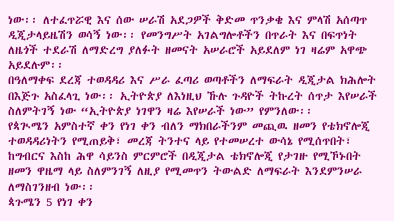ነው፡፡ ለተፈጥሯዊ እና ሰው ሠራሽ አደጋዎች ቅድመ ጥንቃቄ እና ምላሽ አሰጣጥ ዲጂታላይዜሽን ወሳኝ ነው፡፡ የመንግሥት አገልግሎቶችን በጥራት እና በፍጥነት ለዜጎች ተደራሽ ለማድረግ ያለፉት ዘመናት አሠራሮች አይደለም ነገ ዛሬም አዋጭ አይደሉም፡፡
በዓለማቀፍ ደረጃ ተወዳዳሪ እና ሥራ ፈጣሪ ወጣቶችን ለማፍራት ዲጂታል ክሕሎት በእጅጉ አስፈላጊ ነው፡፡ ኢትዮጵያ ለእነዚህ ኹሉ ጉዳዮች ትኩረት ሰጥታ እየሠራች ስለምትገኝ ነው “ኢትዮጵያ ነገዋን ዛሬ እየሠራች ነው” የምንለው፡፡
የጳጒሜን አምስተኛ ቀን የነገ ቀን ብለን ማክበራችንም መጪዉ ዘመን የቴክኖሎጂ ተወዳዳሪነትን የሚጠይቅ፣ መረጃ ትንተና ላይ የተመሠረተ ውሳኔ የሚሰጥበት፣ ከግብርና እስከ ሕዋ ሳይንስ ምርምሮች በዲጂታል ቴክኖሎጂ የታገዙ የሚኾኑበት ዘመን ዋዜማ ላይ ስለምንገኝ ለዚያ የሚመጥን ትውልድ ለማፍራት እንደምንሠራ ለማስገንዘብ ነው፡፡
ጳጉሜን 5 የነገ ቀን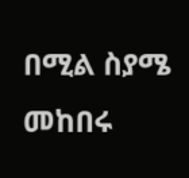በሚል ስያሜ መከበሩ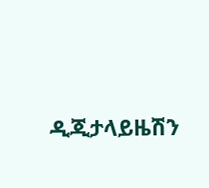ዲጂታላይዜሽን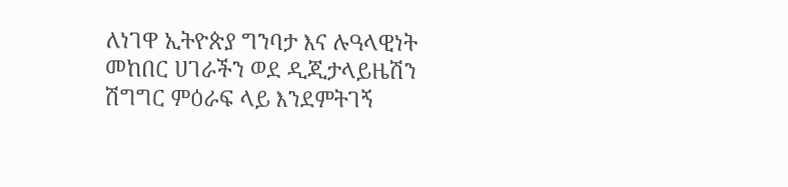ለነገዋ ኢትዮጵያ ግንባታ እና ሉዓላዊነት መከበር ሀገራችን ወደ ዲጂታላይዜሽን ሽግግር ምዕራፍ ላይ እንደምትገኝ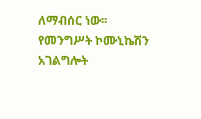ለማብሰር ነው፡፡
የመንግሥት ኮሙኒኬሽን አገልግሎት